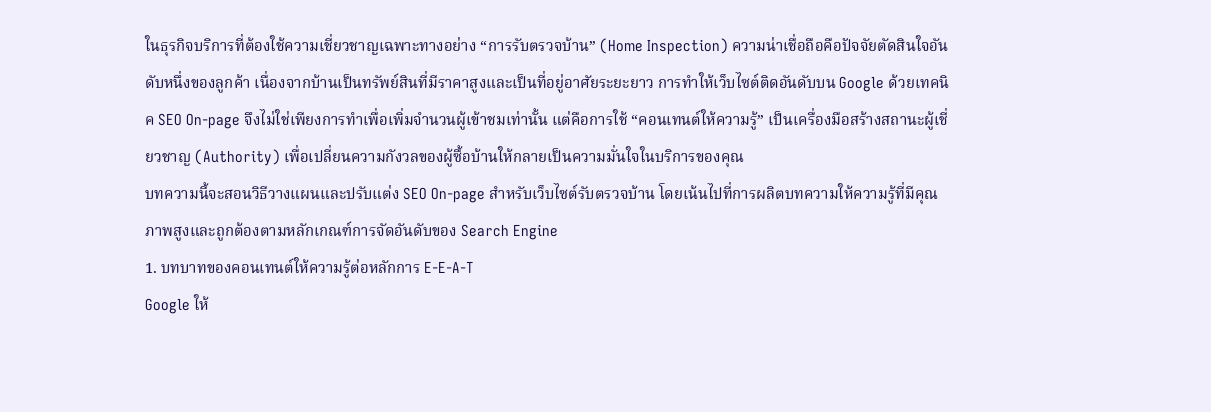ในธุรกิจบริการที่ต้องใช้ความเชี่ยวชาญเฉพาะทางอย่าง “การรับตรวจบ้าน” (Home Inspection) ความน่าเชื่อถือคือปัจจัยตัดสินใจอันดับหนึ่งของลูกค้า เนื่องจากบ้านเป็นทรัพย์สินที่มีราคาสูงและเป็นที่อยู่อาศัยระยะยาว การทำให้เว็บไซต์ติดอันดับบน Google ด้วยเทคนิค SEO On-page จึงไม่ใช่เพียงการทำเพื่อเพิ่มจำนวนผู้เข้าชมเท่านั้น แต่คือการใช้ “คอนเทนต์ให้ความรู้” เป็นเครื่องมือสร้างสถานะผู้เชี่ยวชาญ (Authority) เพื่อเปลี่ยนความกังวลของผู้ซื้อบ้านให้กลายเป็นความมั่นใจในบริการของคุณ
บทความนี้จะสอนวิธีวางแผนและปรับแต่ง SEO On-page สำหรับเว็บไซต์รับตรวจบ้าน โดยเน้นไปที่การผลิตบทความให้ความรู้ที่มีคุณภาพสูงและถูกต้องตามหลักเกณฑ์การจัดอันดับของ Search Engine
1. บทบาทของคอนเทนต์ให้ความรู้ต่อหลักการ E-E-A-T
Google ให้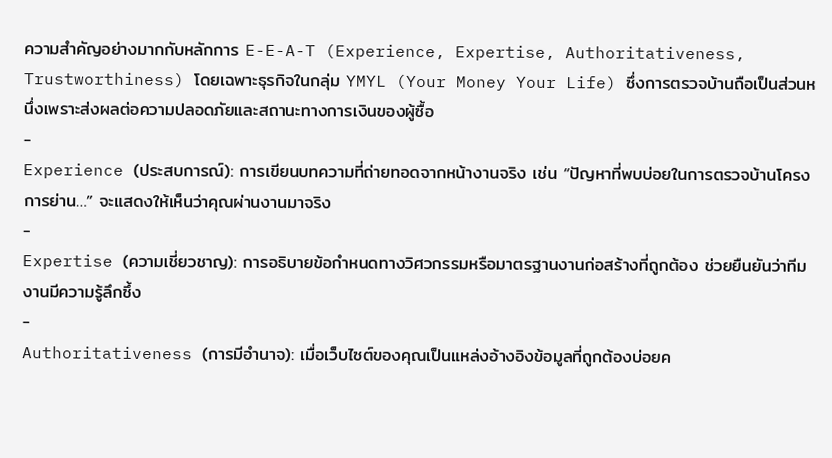ความสำคัญอย่างมากกับหลักการ E-E-A-T (Experience, Expertise, Authoritativeness, Trustworthiness) โดยเฉพาะธุรกิจในกลุ่ม YMYL (Your Money Your Life) ซึ่งการตรวจบ้านถือเป็นส่วนหนึ่งเพราะส่งผลต่อความปลอดภัยและสถานะทางการเงินของผู้ซื้อ
-
Experience (ประสบการณ์): การเขียนบทความที่ถ่ายทอดจากหน้างานจริง เช่น “ปัญหาที่พบบ่อยในการตรวจบ้านโครงการย่าน…” จะแสดงให้เห็นว่าคุณผ่านงานมาจริง
-
Expertise (ความเชี่ยวชาญ): การอธิบายข้อกำหนดทางวิศวกรรมหรือมาตรฐานงานก่อสร้างที่ถูกต้อง ช่วยยืนยันว่าทีมงานมีความรู้ลึกซึ้ง
-
Authoritativeness (การมีอำนาจ): เมื่อเว็บไซต์ของคุณเป็นแหล่งอ้างอิงข้อมูลที่ถูกต้องบ่อยค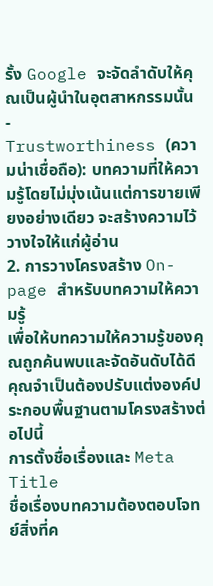รั้ง Google จะจัดลำดับให้คุณเป็นผู้นำในอุตสาหกรรมนั้น
-
Trustworthiness (ความน่าเชื่อถือ): บทความที่ให้ความรู้โดยไม่มุ่งเน้นแต่การขายเพียงอย่างเดียว จะสร้างความไว้วางใจให้แก่ผู้อ่าน
2. การวางโครงสร้าง On-page สำหรับบทความให้ความรู้
เพื่อให้บทความให้ความรู้ของคุณถูกค้นพบและจัดอันดับได้ดี คุณจำเป็นต้องปรับแต่งองค์ประกอบพื้นฐานตามโครงสร้างต่อไปนี้
การตั้งชื่อเรื่องและ Meta Title
ชื่อเรื่องบทความต้องตอบโจทย์สิ่งที่ค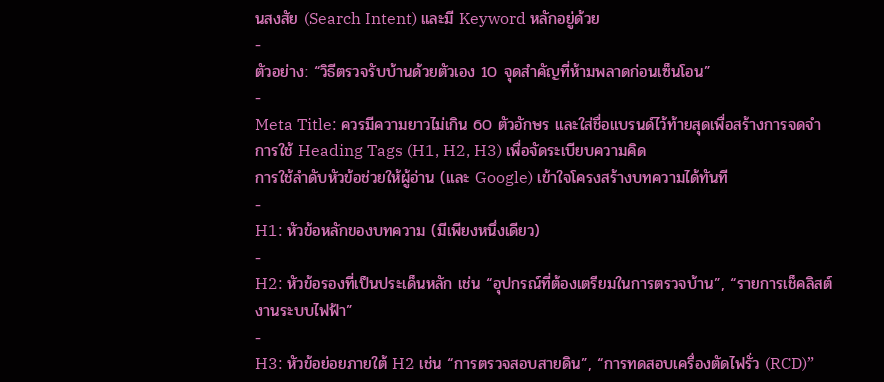นสงสัย (Search Intent) และมี Keyword หลักอยู่ด้วย
-
ตัวอย่าง: “วิธีตรวจรับบ้านด้วยตัวเอง 10 จุดสำคัญที่ห้ามพลาดก่อนเซ็นโอน”
-
Meta Title: ควรมีความยาวไม่เกิน 60 ตัวอักษร และใส่ชื่อแบรนด์ไว้ท้ายสุดเพื่อสร้างการจดจำ
การใช้ Heading Tags (H1, H2, H3) เพื่อจัดระเบียบความคิด
การใช้ลำดับหัวข้อช่วยให้ผู้อ่าน (และ Google) เข้าใจโครงสร้างบทความได้ทันที
-
H1: หัวข้อหลักของบทความ (มีเพียงหนึ่งเดียว)
-
H2: หัวข้อรองที่เป็นประเด็นหลัก เช่น “อุปกรณ์ที่ต้องเตรียมในการตรวจบ้าน”, “รายการเช็คลิสต์งานระบบไฟฟ้า”
-
H3: หัวข้อย่อยภายใต้ H2 เช่น “การตรวจสอบสายดิน”, “การทดสอบเครื่องตัดไฟรั่ว (RCD)”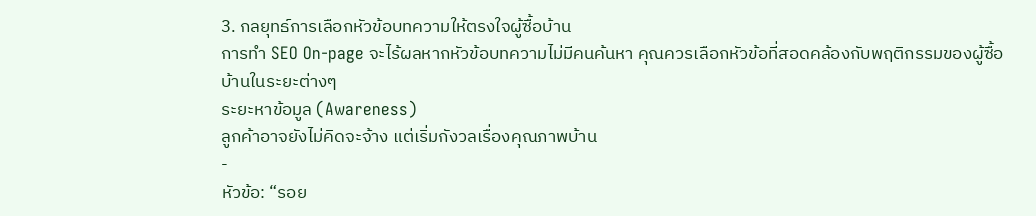3. กลยุทธ์การเลือกหัวข้อบทความให้ตรงใจผู้ซื้อบ้าน
การทำ SEO On-page จะไร้ผลหากหัวข้อบทความไม่มีคนค้นหา คุณควรเลือกหัวข้อที่สอดคล้องกับพฤติกรรมของผู้ซื้อบ้านในระยะต่างๆ
ระยะหาข้อมูล (Awareness)
ลูกค้าอาจยังไม่คิดจะจ้าง แต่เริ่มกังวลเรื่องคุณภาพบ้าน
-
หัวข้อ: “รอย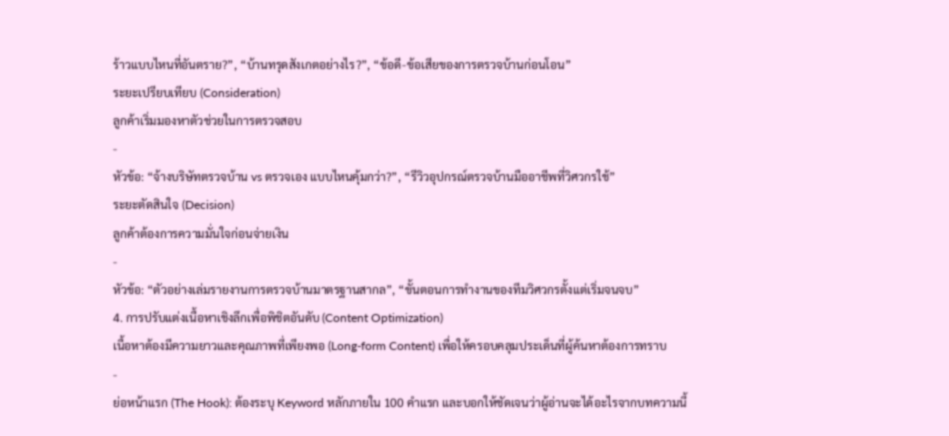ร้าวแบบไหนที่อันตราย?”, “บ้านทรุดสังเกตอย่างไร?”, “ข้อดี-ข้อเสียของการตรวจบ้านก่อนโอน”
ระยะเปรียบเทียบ (Consideration)
ลูกค้าเริ่มมองหาตัวช่วยในการตรวจสอบ
-
หัวข้อ: “จ้างบริษัทตรวจบ้าน vs ตรวจเอง แบบไหนคุ้มกว่า?”, “รีวิวอุปกรณ์ตรวจบ้านมืออาชีพที่วิศวกรใช้”
ระยะตัดสินใจ (Decision)
ลูกค้าต้องการความมั่นใจก่อนจ่ายเงิน
-
หัวข้อ: “ตัวอย่างเล่มรายงานการตรวจบ้านมาตรฐานสากล”, “ขั้นตอนการทำงานของทีมวิศวกรตั้งแต่เริ่มจนจบ”
4. การปรับแต่งเนื้อหาเชิงลึกเพื่อพิชิตอันดับ (Content Optimization)
เนื้อหาต้องมีความยาวและคุณภาพที่เพียงพอ (Long-form Content) เพื่อให้ครอบคลุมประเด็นที่ผู้ค้นหาต้องการทราบ
-
ย่อหน้าแรก (The Hook): ต้องระบุ Keyword หลักภายใน 100 คำแรก และบอกให้ชัดเจนว่าผู้อ่านจะได้อะไรจากบทความนี้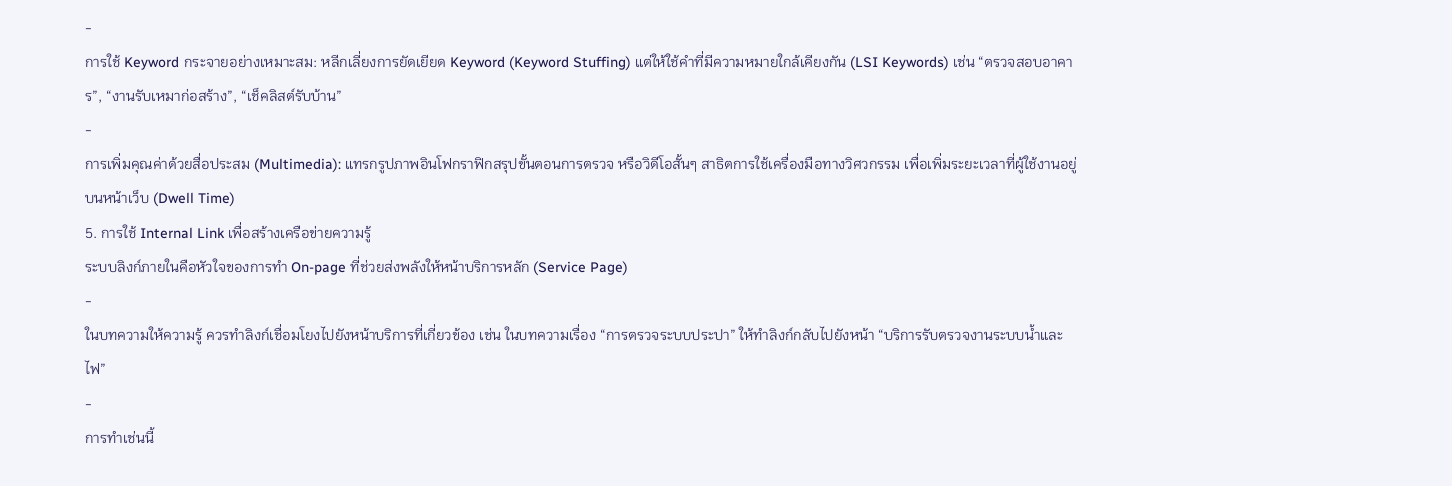-
การใช้ Keyword กระจายอย่างเหมาะสม: หลีกเลี่ยงการยัดเยียด Keyword (Keyword Stuffing) แต่ให้ใช้คำที่มีความหมายใกล้เคียงกัน (LSI Keywords) เช่น “ตรวจสอบอาคาร”, “งานรับเหมาก่อสร้าง”, “เช็คลิสต์รับบ้าน”
-
การเพิ่มคุณค่าด้วยสื่อประสม (Multimedia): แทรกรูปภาพอินโฟกราฟิกสรุปขั้นตอนการตรวจ หรือวิดีโอสั้นๆ สาธิตการใช้เครื่องมือทางวิศวกรรม เพื่อเพิ่มระยะเวลาที่ผู้ใช้งานอยู่บนหน้าเว็บ (Dwell Time)
5. การใช้ Internal Link เพื่อสร้างเครือข่ายความรู้
ระบบลิงก์ภายในคือหัวใจของการทำ On-page ที่ช่วยส่งพลังให้หน้าบริการหลัก (Service Page)
-
ในบทความให้ความรู้ ควรทำลิงก์เชื่อมโยงไปยังหน้าบริการที่เกี่ยวข้อง เช่น ในบทความเรื่อง “การตรวจระบบประปา” ให้ทำลิงก์กลับไปยังหน้า “บริการรับตรวจงานระบบน้ำและไฟ”
-
การทำเช่นนี้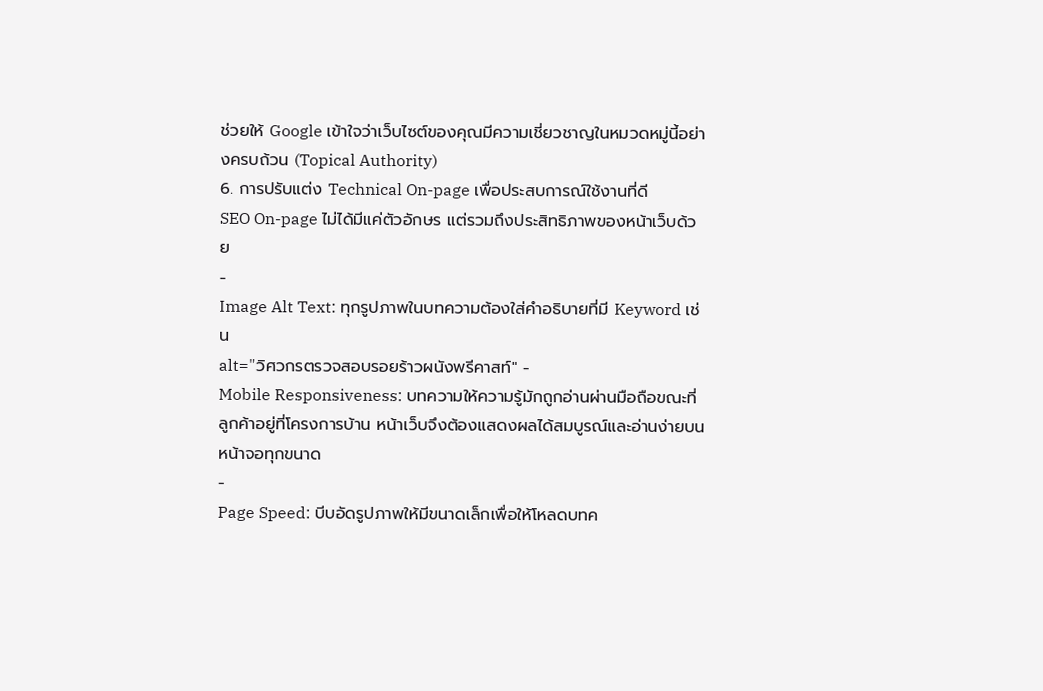ช่วยให้ Google เข้าใจว่าเว็บไซต์ของคุณมีความเชี่ยวชาญในหมวดหมู่นี้อย่างครบถ้วน (Topical Authority)
6. การปรับแต่ง Technical On-page เพื่อประสบการณ์ใช้งานที่ดี
SEO On-page ไม่ได้มีแค่ตัวอักษร แต่รวมถึงประสิทธิภาพของหน้าเว็บด้วย
-
Image Alt Text: ทุกรูปภาพในบทความต้องใส่คำอธิบายที่มี Keyword เช่น
alt="วิศวกรตรวจสอบรอยร้าวผนังพรีคาสท์" -
Mobile Responsiveness: บทความให้ความรู้มักถูกอ่านผ่านมือถือขณะที่ลูกค้าอยู่ที่โครงการบ้าน หน้าเว็บจึงต้องแสดงผลได้สมบูรณ์และอ่านง่ายบนหน้าจอทุกขนาด
-
Page Speed: บีบอัดรูปภาพให้มีขนาดเล็กเพื่อให้โหลดบทค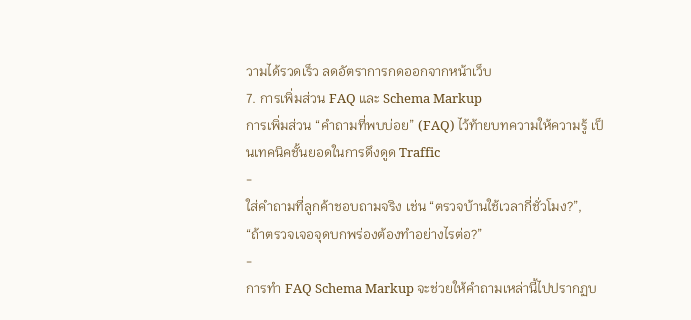วามได้รวดเร็ว ลดอัตราการกดออกจากหน้าเว็บ
7. การเพิ่มส่วน FAQ และ Schema Markup
การเพิ่มส่วน “คำถามที่พบบ่อย” (FAQ) ไว้ท้ายบทความให้ความรู้ เป็นเทคนิคชั้นยอดในการดึงดูด Traffic
-
ใส่คำถามที่ลูกค้าชอบถามจริง เช่น “ตรวจบ้านใช้เวลากี่ชั่วโมง?”, “ถ้าตรวจเจอจุดบกพร่องต้องทำอย่างไรต่อ?”
-
การทำ FAQ Schema Markup จะช่วยให้คำถามเหล่านี้ไปปรากฏบ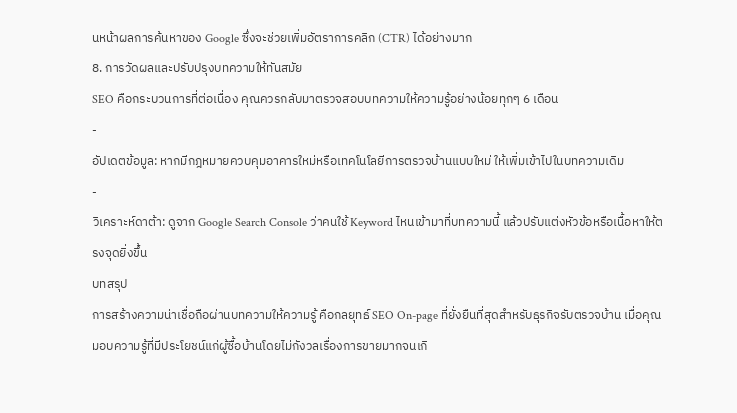นหน้าผลการค้นหาของ Google ซึ่งจะช่วยเพิ่มอัตราการคลิก (CTR) ได้อย่างมาก
8. การวัดผลและปรับปรุงบทความให้ทันสมัย
SEO คือกระบวนการที่ต่อเนื่อง คุณควรกลับมาตรวจสอบบทความให้ความรู้อย่างน้อยทุกๆ 6 เดือน
-
อัปเดตข้อมูล: หากมีกฎหมายควบคุมอาคารใหม่หรือเทคโนโลยีการตรวจบ้านแบบใหม่ ให้เพิ่มเข้าไปในบทความเดิม
-
วิเคราะห์ดาต้า: ดูจาก Google Search Console ว่าคนใช้ Keyword ไหนเข้ามาที่บทความนี้ แล้วปรับแต่งหัวข้อหรือเนื้อหาให้ตรงจุดยิ่งขึ้น
บทสรุป
การสร้างความน่าเชื่อถือผ่านบทความให้ความรู้ คือกลยุทธ์ SEO On-page ที่ยั่งยืนที่สุดสำหรับธุรกิจรับตรวจบ้าน เมื่อคุณมอบความรู้ที่มีประโยชน์แก่ผู้ซื้อบ้านโดยไม่กังวลเรื่องการขายมากจนเกิ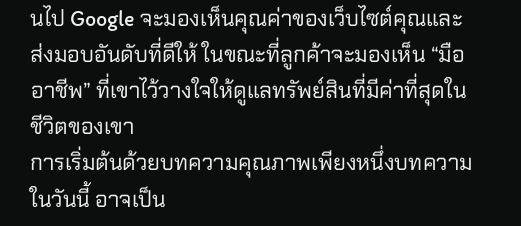นไป Google จะมองเห็นคุณค่าของเว็บไซต์คุณและส่งมอบอันดับที่ดีให้ ในขณะที่ลูกค้าจะมองเห็น “มืออาชีพ” ที่เขาไว้วางใจให้ดูแลทรัพย์สินที่มีค่าที่สุดในชีวิตของเขา
การเริ่มต้นด้วยบทความคุณภาพเพียงหนึ่งบทความในวันนี้ อาจเป็น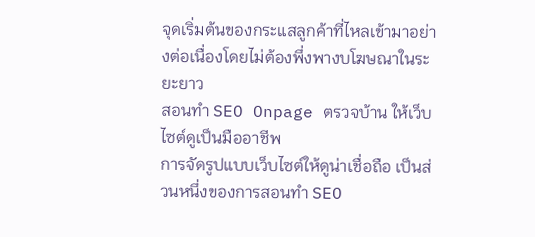จุดเริ่มต้นของกระแสลูกค้าที่ไหลเข้ามาอย่างต่อเนื่องโดยไม่ต้องพึ่งพางบโฆษณาในระยะยาว
สอนทำ SEO Onpage ตรวจบ้าน ให้เว็บไซต์ดูเป็นมืออาชีพ
การจัดรูปแบบเว็บไซต์ให้ดูน่าเชื่อถือ เป็นส่วนหนึ่งของการสอนทำ SEO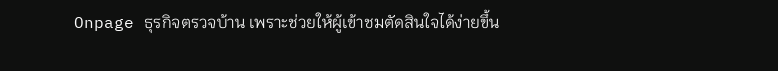Onpage ธุรกิจตรวจบ้าน เพราะช่วยให้ผู้เข้าชมตัดสินใจได้ง่ายขึ้น